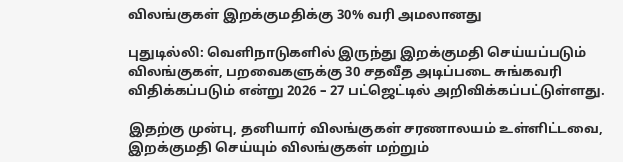விலங்குகள் இறக்குமதிக்கு 30% வரி அமலானது

புதுடில்லி: வெளிநாடுகளில் இருந்து இறக்குமதி செய்யப்படும் விலங்குகள், பறவைகளுக்கு 30 சதவீத அடிப்படை சுங்கவரி விதிக்கப்படும் என்று 2026 – 27 பட்ஜெட்டில் அறிவிக்கப்பட்டுள்ளது.

இதற்கு முன்பு, தனியார் விலங்குகள் சரணாலயம் உள்ளிட்டவை, இறக்குமதி செய்யும் விலங்குகள் மற்றும்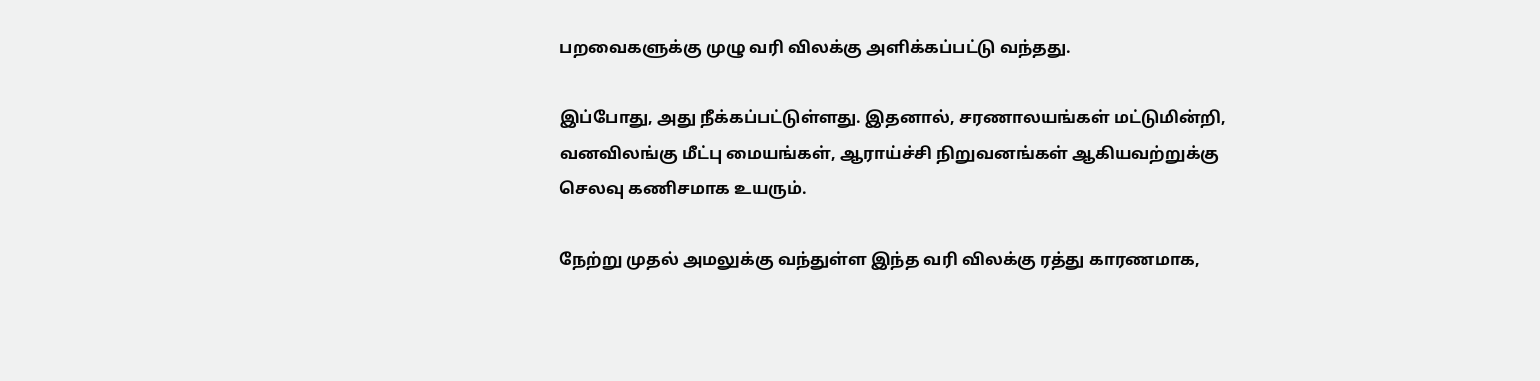பறவைகளுக்கு முழு வரி விலக்கு அளிக்கப்பட்டு வந்தது.

இப்போது, அது நீக்கப்பட்டுள்ளது. இதனால், சரணாலயங்கள் மட்டுமின்றி, வனவிலங்கு மீட்பு மையங்கள், ஆராய்ச்சி நிறுவனங்கள் ஆகியவற்றுக்கு செலவு கணிசமாக உயரும்.

நேற்று முதல் அமலுக்கு வந்துள்ள இந்த வரி விலக்கு ரத்து காரணமாக,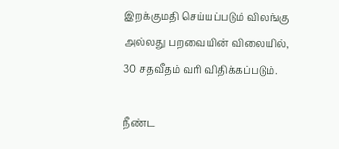இறக்குமதி செய்யப்படும் விலங்கு அல்லது பறவையின் விலையில், 30 சதவீதம் வரி விதிக்கப்படும்.

நீண்ட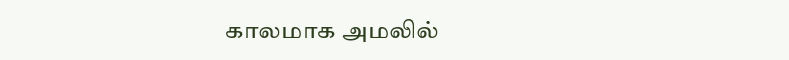காலமாக அமலில்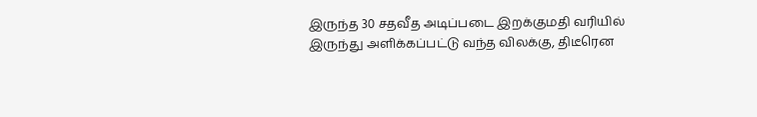இருந்த 30 சதவீத அடிப்படை இறக்குமதி வரியில் இருந்து அளிக்கப்பட்டு வந்த விலக்கு, திடீரென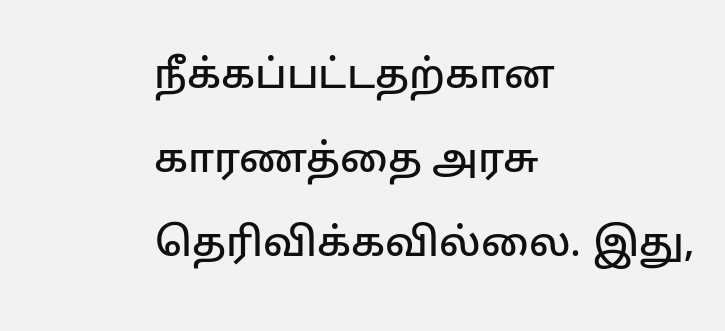நீக்கப்பட்டதற்கான காரணத்தை அரசு தெரிவிக்கவில்லை. இது,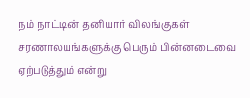நம் நாட்டின் தனியார் விலங்குகள் சரணாலயங்களுக்கு பெரும் பின்னடைவை ஏற்படுத்தும் என்று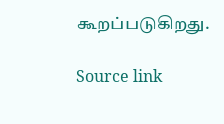கூறப்படுகிறது.

Source link